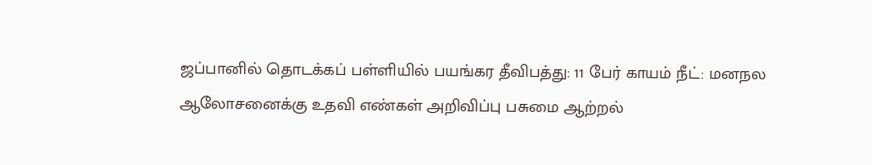ஜப்பானில் தொடக்கப் பள்ளியில் பயங்கர தீவிபத்து: 11 பேர் காயம் நீட்: மனநல ஆலோசனைக்கு உதவி எண்கள் அறிவிப்பு பசுமை ஆற்றல்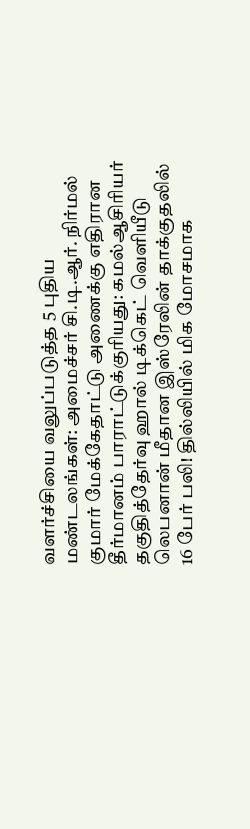வளர்ச்சியை வலுப்படுத்த 5 புதிய மண்டலங்கள்: அமைச்சர் சி.டி.ஆர். நிர்மல் குமார் மேக்கேதாட்டு அணைக்கு எதிரான தீர்மானம் பாராட்டுக்குரியது: கமல்ஆசிரியர் தகுதித்தேர்வு ஹால் டிக்கெட் வெளியீடு லெபனான் மீதான இஸ்ரேலின் தாக்குதலில் 16 பேர் பலி! தில்லியில் மிக மோசமாக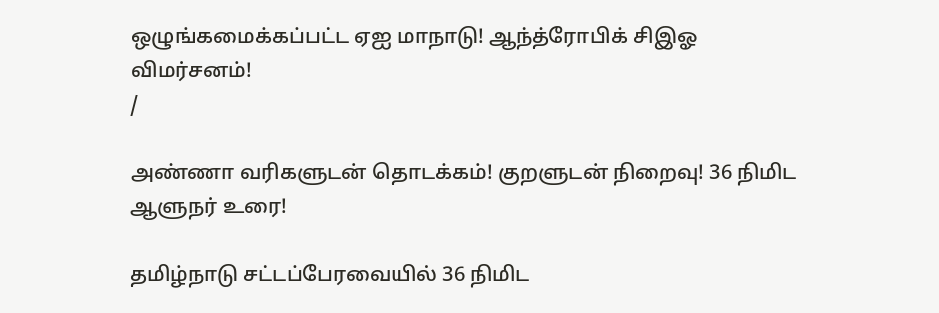ஒழுங்கமைக்கப்பட்ட ஏஐ மாநாடு! ஆந்த்ரோபிக் சிஇஓ விமர்சனம்!
/

அண்ணா வரிகளுடன் தொடக்கம்! குறளுடன் நிறைவு! 36 நிமிட ஆளுநர் உரை!

தமிழ்நாடு சட்டப்பேரவையில் 36 நிமிட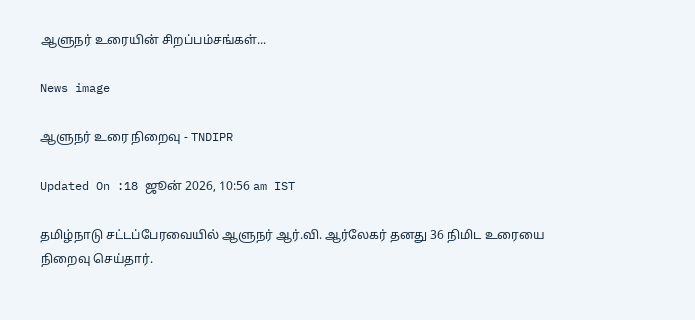ஆளுநர் உரையின் சிறப்பம்சங்கள்...

News image

ஆளுநர் உரை நிறைவு - TNDIPR

Updated On :18 ஜூன் 2026, 10:56 am IST

தமிழ்நாடு சட்டப்பேரவையில் ஆளுநர் ஆர்.வி. ஆர்லேகர் தனது 36 நிமிட உரையை நிறைவு செய்தார்.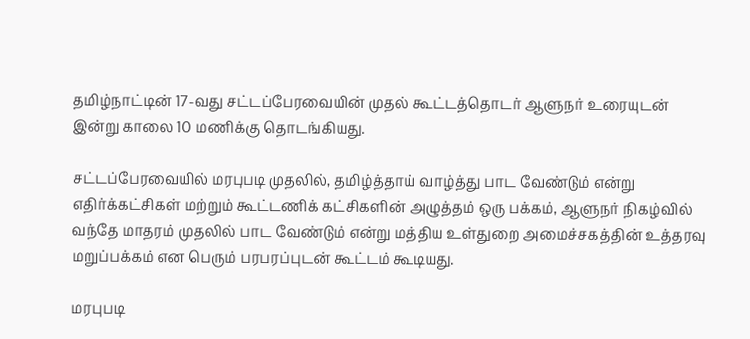தமிழ்நாட்டின் 17-வது சட்டப்பேரவையின் முதல் கூட்டத்தொடர் ஆளுநர் உரையுடன் இன்று காலை 10 மணிக்கு தொடங்கியது.

சட்டப்பேரவையில் மரபுபடி முதலில், தமிழ்த்தாய் வாழ்த்து பாட வேண்டும் என்று எதிர்க்கட்சிகள் மற்றும் கூட்டணிக் கட்சிகளின் அழுத்தம் ஒரு பக்கம், ஆளுநர் நிகழ்வில் வந்தே மாதரம் முதலில் பாட வேண்டும் என்று மத்திய உள்துறை அமைச்சகத்தின் உத்தரவு மறுப்பக்கம் என பெரும் பரபரப்புடன் கூட்டம் கூடியது.

மரபுபடி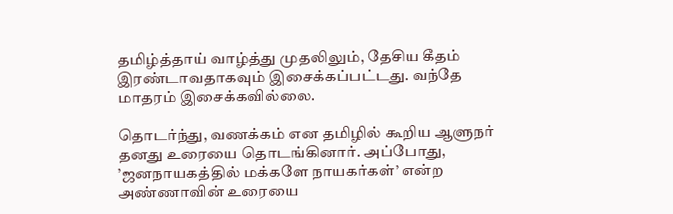தமிழ்த்தாய் வாழ்த்து முதலிலும், தேசிய கீதம் இரண்டாவதாகவும் இசைக்கப்பட்டது. வந்தே மாதரம் இசைக்கவில்லை.

தொடர்ந்து, வணக்கம் என தமிழில் கூறிய ஆளுநர் தனது உரையை தொடங்கினார். அப்போது, ’ஜனநாயகத்தில் மக்களே நாயகர்கள்’ என்ற அண்ணாவின் உரையை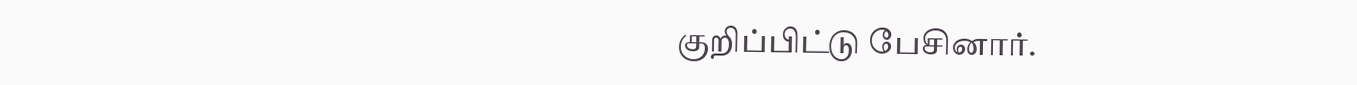குறிப்பிட்டு பேசினார்.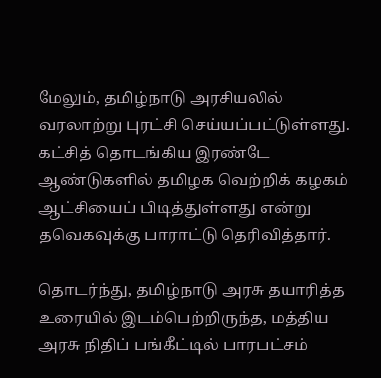மேலும், தமிழ்நாடு அரசியலில் வரலாற்று புரட்சி செய்யப்பட்டுள்ளது. கட்சித் தொடங்கிய இரண்டே ஆண்டுகளில் தமிழக வெற்றிக் கழகம் ஆட்சியைப் பிடித்துள்ளது என்று தவெகவுக்கு பாராட்டு தெரிவித்தார்.

தொடர்ந்து, தமிழ்நாடு அரசு தயாரித்த உரையில் இடம்பெற்றிருந்த, மத்திய அரசு நிதிப் பங்கீட்டில் பாரபட்சம்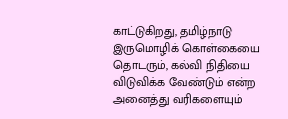காட்டுகிறது, தமிழ்நாடு இருமொழிக் கொள்கையை தொடரும், கல்வி நிதியை விடுவிக்க வேண்டும் என்ற அனைத்து வரிகளையும்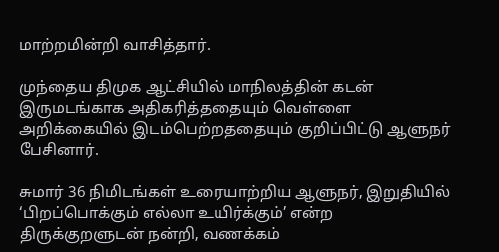மாற்றமின்றி வாசித்தார்.

முந்தைய திமுக ஆட்சியில் மாநிலத்தின் கடன் இருமடங்காக அதிகரித்ததையும் வெள்ளை அறிக்கையில் இடம்பெற்றததையும் குறிப்பிட்டு ஆளுநர் பேசினார்.

சுமார் 36 நிமிடங்கள் உரையாற்றிய ஆளுநர், இறுதியில் ‘பிறப்பொக்கும் எல்லா உயிர்க்கும்’ என்ற திருக்குறளுடன் நன்றி, வணக்கம்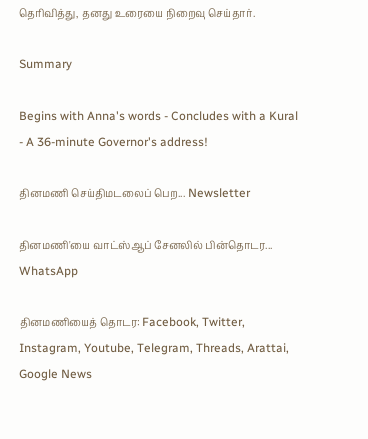தெரிவித்து, தனது உரையை நிறைவு செய்தார்.

Summary

Begins with Anna's words - Concludes with a Kural - A 36-minute Governor's address!

தினமணி செய்திமடலைப் பெற... Newsletter

தினமணி'யை வாட்ஸ்ஆப் சேனலில் பின்தொடர... WhatsApp

தினமணியைத் தொடர: Facebook, Twitter, Instagram, Youtube, Telegram, Threads, Arattai, Google News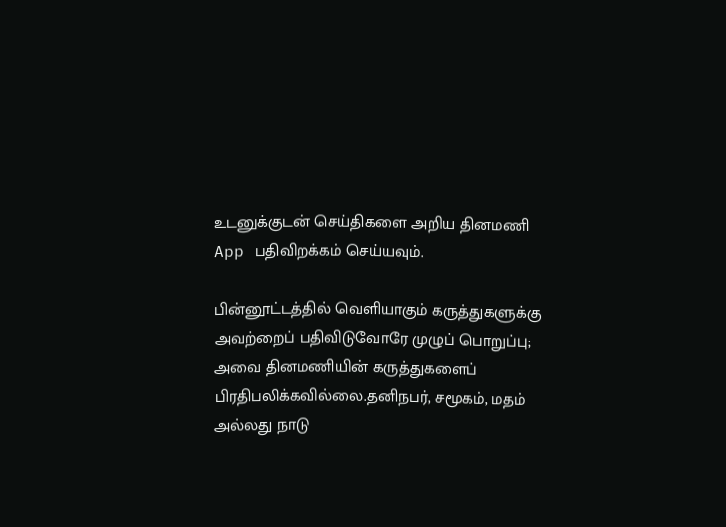உடனுக்குடன் செய்திகளை அறிய தினமணி App பதிவிறக்கம் செய்யவும்.

பின்னூட்டத்தில் வெளியாகும் கருத்துகளுக்கு அவற்றைப் பதிவிடுவோரே முழுப் பொறுப்பு; அவை தினமணியின் கருத்துகளைப் பிரதிபலிக்கவில்லை.தனிநபர், சமூகம், மதம் அல்லது நாடு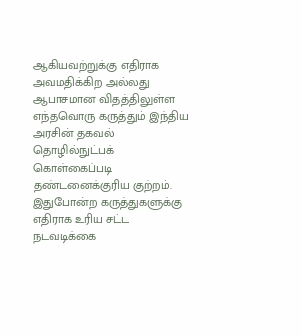ஆகியவற்றுக்கு எதிராக அவமதிக்கிற அல்லது ஆபாசமான விதத்திலுள்ள எந்தவொரு கருத்தும் இந்திய அரசின் தகவல் தொழில்நுட்பக் கொள்கைப்படி தண்டனைக்குரிய குற்றம். இதுபோன்ற கருத்துகளுக்கு எதிராக உரிய சட்ட நடவடிக்கை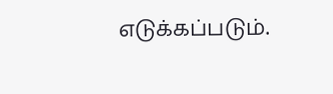எடுக்கப்படும்.